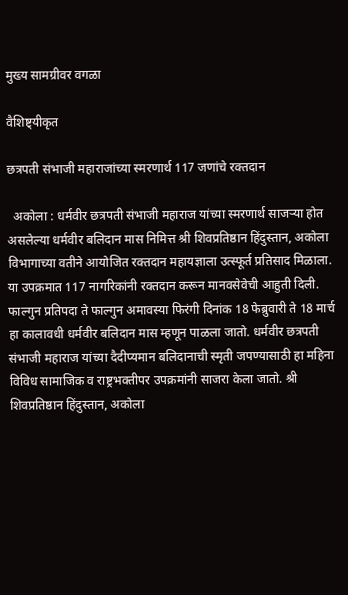मुख्य सामग्रीवर वगळा

वैशिष्ट्यीकृत

छत्रपती संभाजी महाराजांच्या स्मरणार्थ 117 जणांचे रक्तदान

  अकोला : धर्मवीर छत्रपती संभाजी महाराज यांच्या स्मरणार्थ साजऱ्या होत असलेल्या धर्मवीर बलिदान मास निमित्त श्री शिवप्रतिष्ठान हिंदुस्तान, अकोला विभागाच्या वतीने आयोजित रक्तदान महायज्ञाला उत्स्फूर्त प्रतिसाद मिळाला. या उपक्रमात 117 नागरिकांनी रक्तदान करून मानवसेवेची आहुती दिली. फाल्गुन प्रतिपदा ते फाल्गुन अमावस्या फिरंगी दिनांक 18 फेब्रुवारी ते 18 मार्च हा कालावधी धर्मवीर बलिदान मास म्हणून पाळला जातो. धर्मवीर छत्रपती संभाजी महाराज यांच्या दैदीप्यमान बलिदानाची स्मृती जपण्यासाठी हा महिना विविध सामाजिक व राष्ट्रभक्तीपर उपक्रमांनी साजरा केला जातो. श्री शिवप्रतिष्ठान हिंदुस्तान, अकोला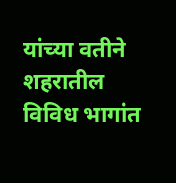यांच्या वतीने शहरातील विविध भागांत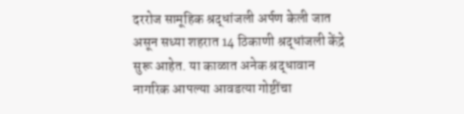दररोज सामूहिक श्रद्धांजली अर्पण केली जात असून सध्या शहरात 14 ठिकाणी श्रद्धांजली केंद्रे सुरू आहेत. या काळात अनेक श्रद्धावान नागरिक आपल्या आवडत्या गोष्टींचा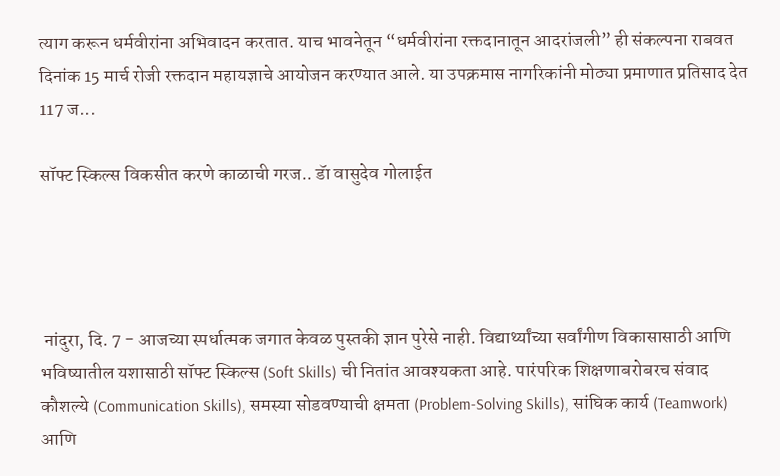त्याग करून धर्मवीरांना अभिवादन करतात. याच भावनेतून “धर्मवीरांना रक्तदानातून आदरांजली” ही संकल्पना राबवत दिनांक 15 मार्च रोजी रक्तदान महायज्ञाचे आयोजन करण्यात आले. या उपक्रमास नागरिकांनी मोठ्या प्रमाणात प्रतिसाद देत 117 ज...

सॉफ्ट स्किल्स विकसीत करणे काळाची गरज.. डॅा वासुदेव गोलाईत




 नांदुरा, दि. 7 - आजच्या स्पर्धात्मक जगात केवळ पुस्तकी ज्ञान पुरेसे नाही. विद्यार्थ्यांच्या सर्वांगीण विकासासाठी आणि भविष्यातील यशासाठी सॉफ्ट स्किल्स (Soft Skills) ची नितांत आवश्यकता आहे. पारंपरिक शिक्षणाबरोबरच संवाद कौशल्ये (Communication Skills), समस्या सोडवण्याची क्षमता (Problem-Solving Skills), सांघिक कार्य (Teamwork) आणि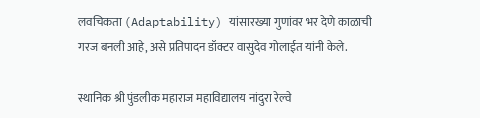लवचिकता (Adaptability) यांसारख्या गुणांवर भर देणे काळाची गरज बनली आहे, असे प्रतिपादन डॉक्टर वासुदेव गोलाईत यांनी केले.

स्थानिक श्री पुंडलीक महाराज महाविद्यालय नांदुरा रेल्वे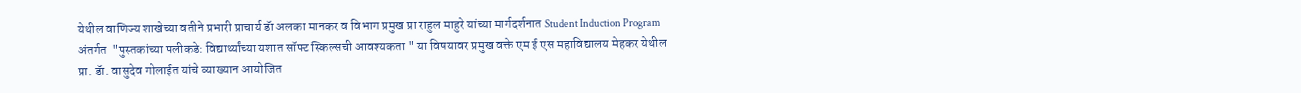येथील वाणिज्य शाखेच्या वतीने प्रभारी प्राचार्य डॅा अलका मानकर व विभाग प्रमुख प्रा राहुल माहुरे यांच्या मार्गदर्शनात Student Induction Program अंतर्गत  "पुस्तकांच्या पलीकडे: विद्यार्थ्यांच्या यशात सॉफ्ट स्किल्सची आवश्यकता " या विषयावर प्रमुख वक्ते एम ई एस महाविद्यालय मेहकर येथील प्रा. डॅा. वासुदेव गोलाईत यांचे व्याख्यान आयोजित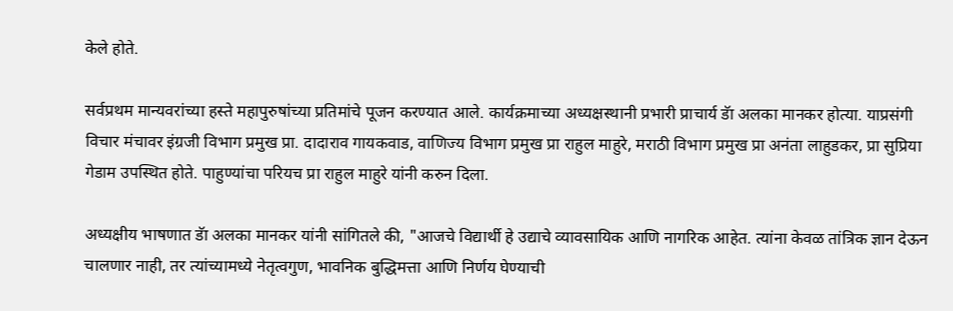केले होते.

सर्वप्रथम मान्यवरांच्या हस्ते महापुरुषांच्या प्रतिमांचे पूजन करण्यात आले. कार्यक्रमाच्या अध्यक्षस्थानी प्रभारी प्राचार्य डॅा अलका मानकर होत्या. याप्रसंगी विचार मंचावर इंग्रजी विभाग प्रमुख प्रा. दादाराव गायकवाड, वाणिज्य विभाग प्रमुख प्रा राहुल माहुरे, मराठी विभाग प्रमुख प्रा अनंता लाहुडकर, प्रा सुप्रिया गेडाम उपस्थित होते. पाहुण्यांचा परियच प्रा राहुल माहुरे यांनी करुन दिला.

अध्यक्षीय भाषणात डॅा अलका मानकर यांनी सांगितले की, "आजचे विद्यार्थी हे उद्याचे व्यावसायिक आणि नागरिक आहेत. त्यांना केवळ तांत्रिक ज्ञान देऊन चालणार नाही, तर त्यांच्यामध्ये नेतृत्वगुण, भावनिक बुद्धिमत्ता आणि निर्णय घेण्याची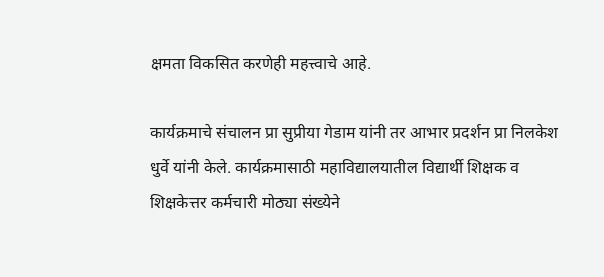क्षमता विकसित करणेही महत्त्वाचे आहे.

कार्यक्रमाचे संचालन प्रा सुप्रीया गेडाम यांनी तर आभार प्रदर्शन प्रा निलकेश धुर्वे यांनी केले. कार्यक्रमासाठी महाविद्यालयातील विद्यार्थी शिक्षक व शिक्षकेत्तर कर्मचारी मोठ्या संख्येने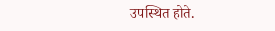उपस्थित होते.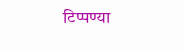टिप्पण्या